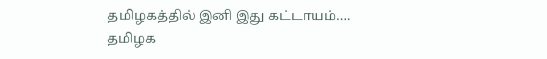தமிழகத்தில் இனி இது கட்டாயம்…. தமிழக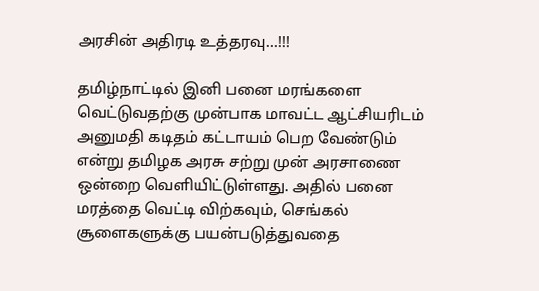அரசின் அதிரடி உத்தரவு…!!!

தமிழ்நாட்டில் இனி பனை மரங்களை வெட்டுவதற்கு முன்பாக மாவட்ட ஆட்சியரிடம் அனுமதி கடிதம் கட்டாயம் பெற வேண்டும் என்று தமிழக அரசு சற்று முன் அரசாணை ஒன்றை வெளியிட்டுள்ளது. அதில் பனை மரத்தை வெட்டி விற்கவும், செங்கல் சூளைகளுக்கு பயன்படுத்துவதை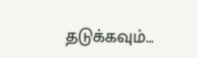தடுக்கவும்…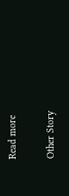Read more

Other Story